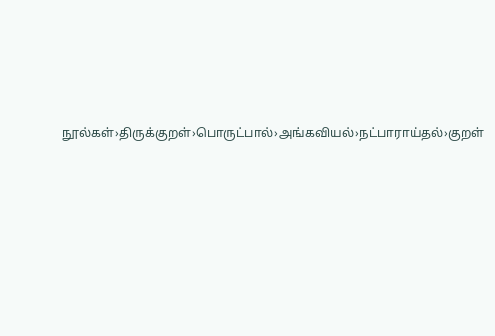நூல்கள்›திருக்குறள்›பொருட்பால்›அங்கவியல்›நட்பாராய்தல்›குறள்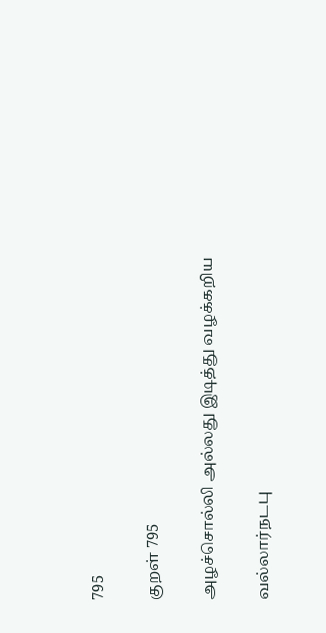795

குறள் 795

அழச்சொல்லி அல்லது இடித்து வழக்கறிய

வல்லார்நடபு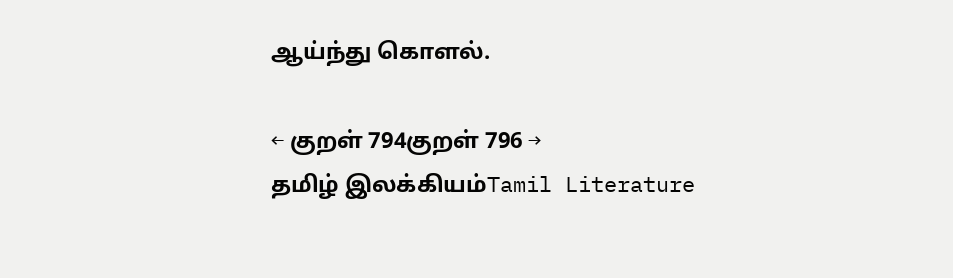ஆய்ந்து கொளல்.

← குறள் 794குறள் 796 →
தமிழ் இலக்கியம்Tamil Literature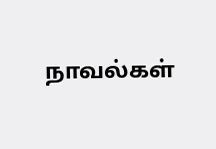நாவல்கள்